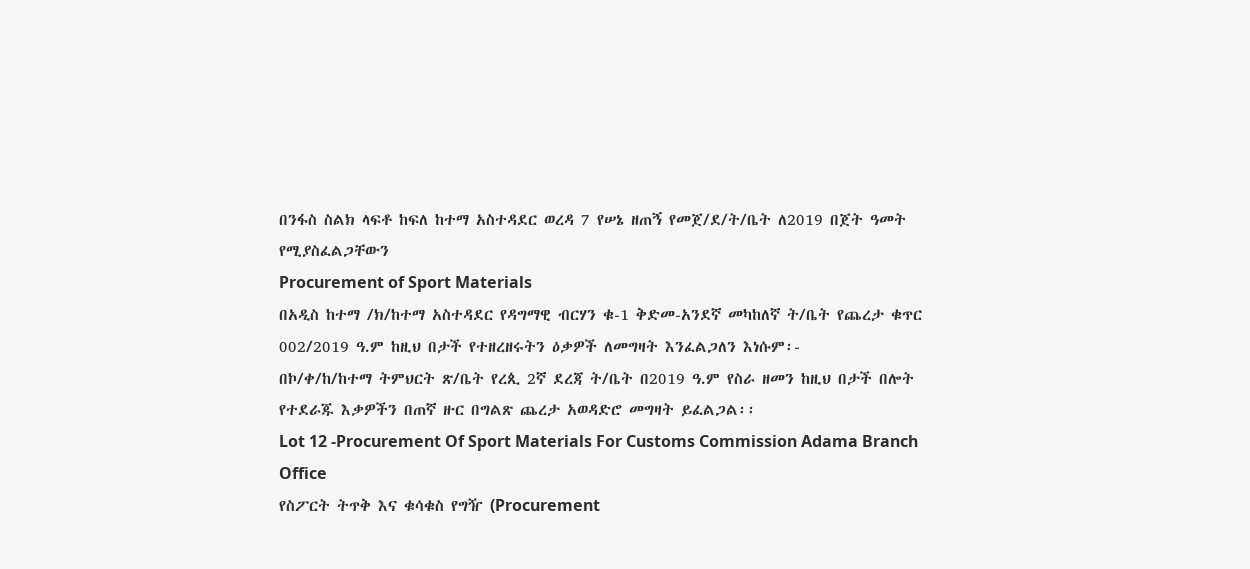በንፋስ ስልክ ላፍቶ ከፍለ ከተማ አስተዳደር ወረዳ 7 የሠኔ ዘጠኝ የመጀ/ደ/ት/ቤት ለ2019 በጀት ዓመት የሚያስፈልጋቸውን
Procurement of Sport Materials
በአዲስ ከተማ /ክ/ከተማ አስተዳደር የዳግማዊ ብርሃን ቁ-1 ቅድመ-አንደኛ መካከለኛ ት/ቤት የጨረታ ቁጥር 002/2019 ዓ.ም ከዚህ በታች የተዘረዘሩትን ዕቃዎች ለመግዛት እንፈልጋለን እነሱም፡-
በኮ/ቀ/ከ/ከተማ ትምህርት ጽ/ቤት የረጲ 2ኛ ደረጃ ት/ቤት በ2019 ዓ.ም የስራ ዘመን ከዚህ በታች በሎት የተደራጁ እቃዎችን በጠኛ ዙር በግልጽ ጨረታ አወዳድሮ መግዛት ይፈልጋል፡፡
Lot 12 -Procurement Of Sport Materials For Customs Commission Adama Branch Office
የስፖርት ትጥቅ እና ቁሳቁስ የግዥ (Procurement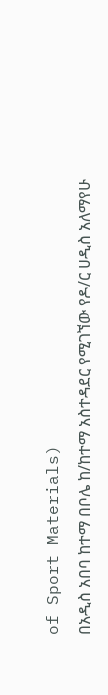of Sport Materials)
በአዲስ አበባ ከተማ በቦሌ ከ/ከተማ አስተዳደር የሚገኘው የዶ/ር ሀዲስ አለማየሁ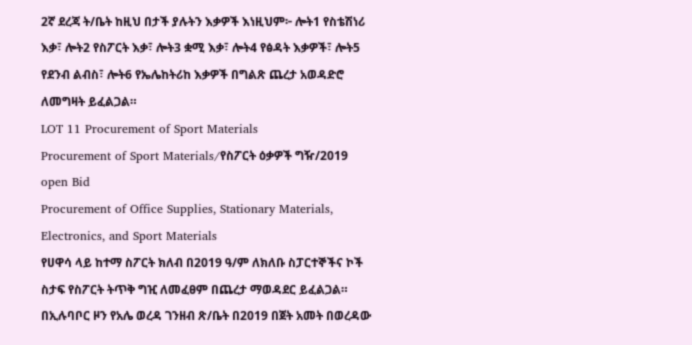2ኛ ደረጃ ት/ቤት ከዚህ በታች ያሉትን እቃዎች እነዚህም፦ ሎት1 የስቴሽነሪ እቃ፣ ሎት2 የስፖርት እቃ፣ ሎት3 ቋሚ እቃ፣ ሎት4 የፅዳት እቃዎች፣ ሎት5 የደንብ ልብስ፣ ሎት6 የኤሌከትሪከ እቃዎች በግልጽ ጨረታ አወዳድሮ ለመግዛት ይፈልጋል።
LOT 11 Procurement of Sport Materials
Procurement of Sport Materials/የስፖርት ዕቃዎች ግዥ/2019 open Bid
Procurement of Office Supplies, Stationary Materials, Electronics, and Sport Materials
የሀዋሳ ላይ ከተማ ስፖርት ክለብ በ2019 ዓ/ም ለክለቡ ስፓርተኞችና ኮች ስታፍ የስፖርት ትጥቅ ግዢ ለመፈፀም በጨረታ ማወዳደር ይፈልጋል።
በኢሉባቦር ዞን የአሌ ወረዳ ገንዘብ ጽ/ቤት በ2019 በጀት አመት በወረዳው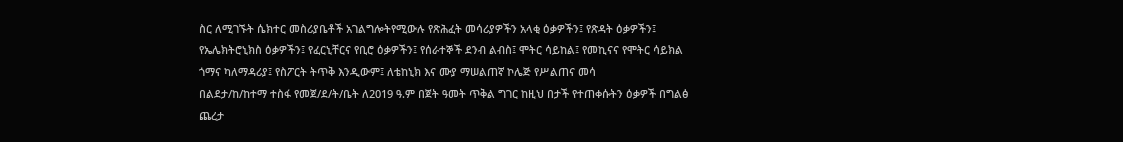ስር ለሚገኙት ሴክተር መስሪያቤቶች አገልግሎትየሚውሉ የጽሕፈት መሳሪያዎችን አላቂ ዕቃዎችን፤ የጽዳት ዕቃዎችን፤ የኤሌክትሮኒክስ ዕቃዎችን፤ የፈርኒቸርና የቢሮ ዕቃዎችን፤ የሰራተኞች ደንብ ልብስ፤ ሞትር ሳይከል፤ የመኪናና የሞትር ሳይክል ጎማና ካለማዳሪያ፤ የስፖርት ትጥቅ እንዲውም፤ ለቴከኒክ እና ሙያ ማሠልጠኛ ኮሌጅ የሥልጠና መሳ
በልደታ/ከ/ከተማ ተስፋ የመጀ/ደ/ት/ቤት ለ2019 ዓ.ም በጀት ዓመት ጥቅል ግገር ከዚህ በታች የተጠቀሱትን ዕቃዎች በግልፅ ጨረታ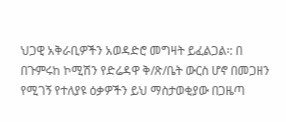ህጋዊ አቅራቢዎችን አወዳድሮ መግዛት ይፈልጋል፡: በ
በጉምሩከ ኮሚሽን የድሬዳዋ ቅ/ጽ/ቤት ውርስ ሆኖ በመጋዘን የሚገኝ የተለያዩ ዕቃዎችን ይህ ማስታወቂያው በጋዜጣ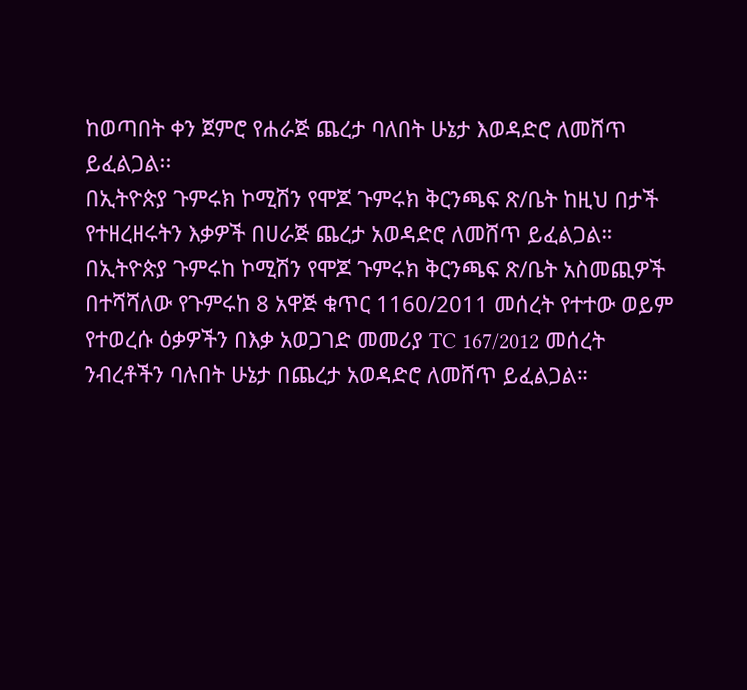ከወጣበት ቀን ጀምሮ የሐራጅ ጨረታ ባለበት ሁኔታ እወዳድሮ ለመሸጥ ይፈልጋል፡፡
በኢትዮጵያ ጉምሩክ ኮሚሽን የሞጆ ጉምሩክ ቅርንጫፍ ጽ/ቤት ከዚህ በታች የተዘረዘሩትን እቃዎች በሀራጅ ጨረታ አወዳድሮ ለመሸጥ ይፈልጋል።
በኢትዮጵያ ጉምሩከ ኮሚሽን የሞጆ ጉምሩክ ቅርንጫፍ ጽ/ቤት አስመጪዎች በተሻሻለው የጉምሩከ 8 አዋጅ ቁጥር 1160/2011 መሰረት የተተው ወይም የተወረሱ ዕቃዎችን በእቃ አወጋገድ መመሪያ TC 167/2012 መሰረት ንብረቶችን ባሉበት ሁኔታ በጨረታ አወዳድሮ ለመሸጥ ይፈልጋል።